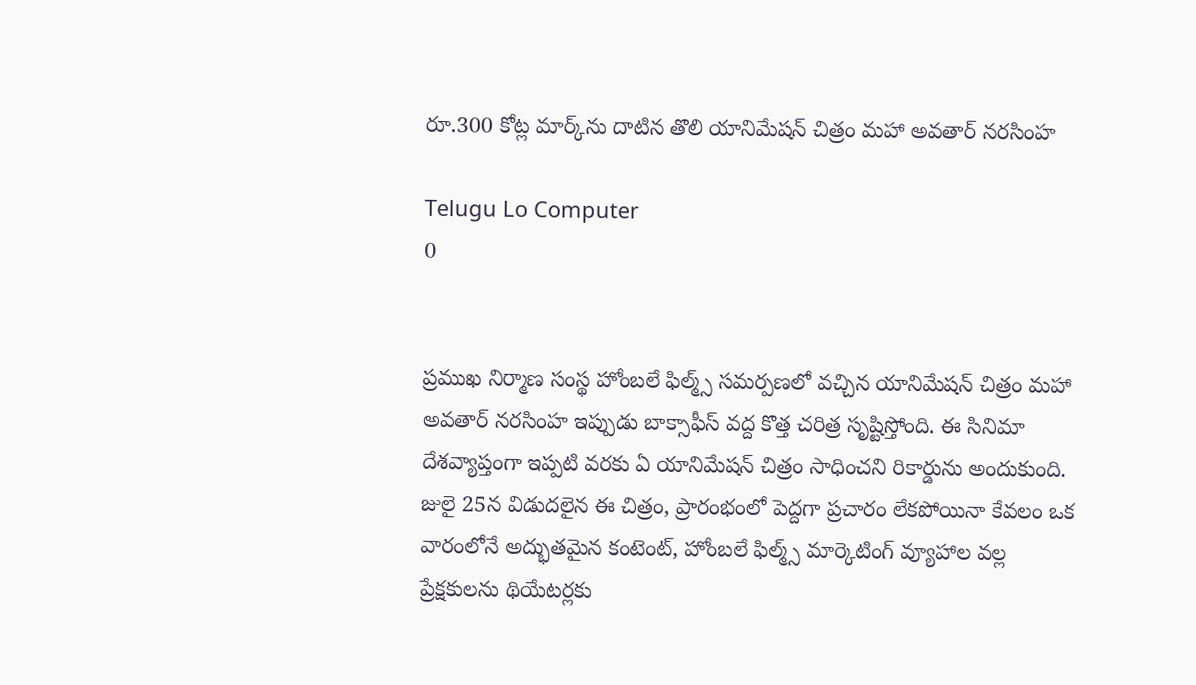రూ.300 కోట్ల మార్క్‌ను దాటిన తొలి యానిమేషన్ చిత్రం మహా అవతార్ నరసింహ

Telugu Lo Computer
0


ప్రముఖ నిర్మాణ సంస్థ హోంబలే ఫిల్మ్స్ సమర్పణలో వచ్చిన యానిమేషన్ చిత్రం మహా అవతార్ నరసింహ ఇప్పుడు బాక్సాఫీస్‌ వద్ద కొత్త చరిత్ర సృష్టిస్తోంది. ఈ సినిమా దేశవ్యాప్తంగా ఇప్పటి వరకు ఏ యానిమేషన్ చిత్రం సాధించని రికార్డును అందుకుంది. జులై 25న విడుదలైన ఈ చిత్రం, ప్రారంభంలో పెద్దగా ప్రచారం లేకపోయినా కేవలం ఒక వారంలోనే అద్భుతమైన కంటెంట్, హోంబలే ఫిల్మ్స్ మార్కెటింగ్ వ్యూహాల వల్ల ప్రేక్షకులను థియేటర్లకు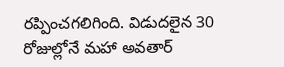రప్పించగలిగింది. విడుదలైన 30 రోజుల్లోనే మహా అవతార్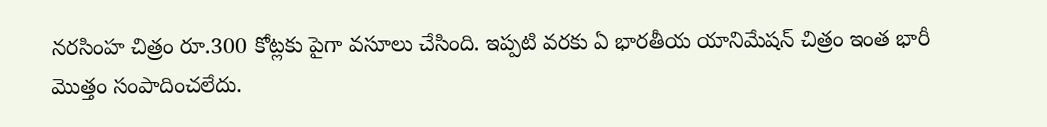నరసింహ చిత్రం రూ.300 కోట్లకు పైగా వసూలు చేసింది. ఇప్పటి వరకు ఏ భారతీయ యానిమేషన్ చిత్రం ఇంత భారీ మొత్తం సంపాదించలేదు.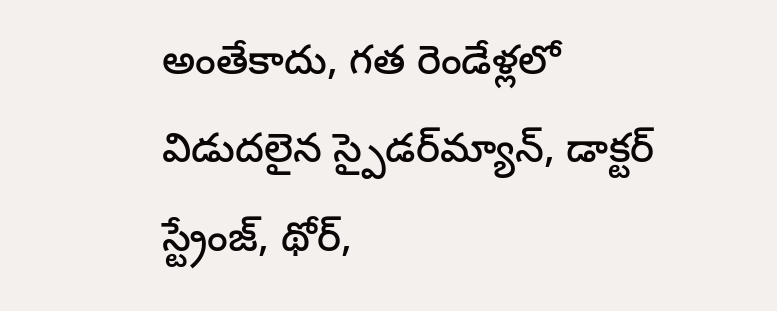అంతేకాదు, గత రెండేళ్లలో విడుదలైన స్పైడర్‌మ్యాన్, డాక్టర్ స్ట్రేంజ్, థోర్,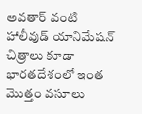అవతార్ వంటి హాలీవుడ్ యానిమేషన్ చిత్రాలు కూడా భారతదేశంలో ఇంత మొత్తం వసూలు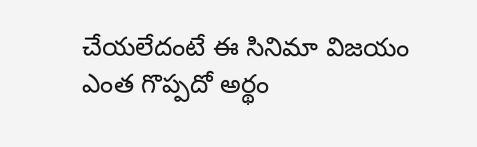చేయలేదంటే ఈ సినిమా విజయం ఎంత గొప్పదో అర్థం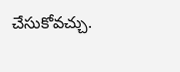చేసుకోవచ్చు.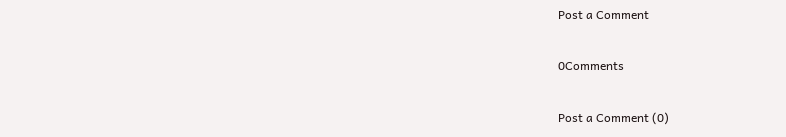Post a Comment

0Comments

Post a Comment (0)